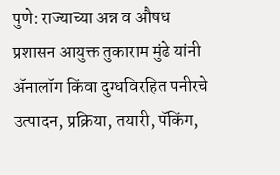पुणे: राज्याच्या अन्न व औषध प्रशासन आयुक्त तुकाराम मुंढे यांनी ॲनालॉग किंवा दुग्धविरहित पनीरचे उत्पादन, प्रक्रिया, तयारी, पॅकिंग,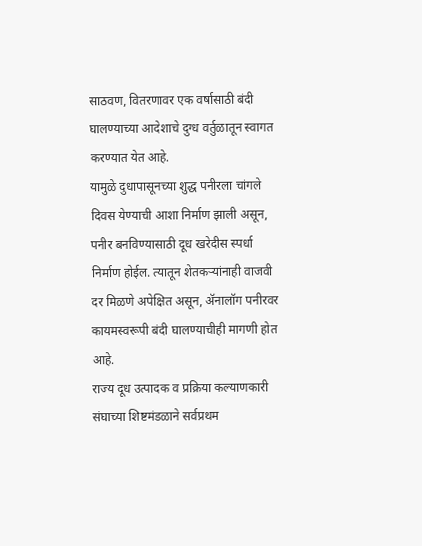साठवण, वितरणावर एक वर्षासाठी बंदी घालण्याच्या आदेशाचे दुग्ध वर्तुळातून स्वागत करण्यात येत आहे.
यामुळे दुधापासूनच्या शुद्ध पनीरला चांगले दिवस येण्याची आशा निर्माण झाली असून, पनीर बनविण्यासाठी दूध खरेदीस स्पर्धा निर्माण होईल. त्यातून शेतकऱ्यांनाही वाजवी दर मिळणे अपेक्षित असून, ॲनालॉग पनीरवर कायमस्वरूपी बंदी घालण्याचीही मागणी होत आहे.
राज्य दूध उत्पादक व प्रक्रिया कल्याणकारी संघाच्या शिष्टमंडळाने सर्वप्रथम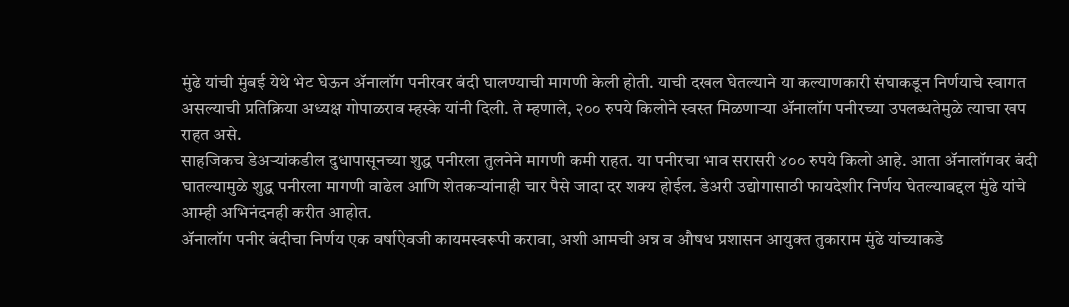मुंढे यांची मुंबई येथे भेट घेऊन ॲनालॉग पनीरवर बंदी घालण्याची मागणी केली होती. याची दखल घेतल्याने या कल्याणकारी संघाकडून निर्णयाचे स्वागत असल्याची प्रतिक्रिया अध्यक्ष गोपाळराव म्हस्के यांनी दिली. ते म्हणाले, २०० रुपये किलोने स्वस्त मिळणाऱ्या ॲनालॉग पनीरच्या उपलब्धतेमुळे त्याचा खप राहत असे.
साहजिकच डेअऱ्यांकडील दुधापासूनच्या शुद्ध पनीरला तुलनेने मागणी कमी राहत. या पनीरचा भाव सरासरी ४०० रुपये किलो आहे. आता ॲनालॉगवर बंदी घातल्यामुळे शुद्ध पनीरला मागणी वाढेल आणि शेतकऱ्यांनाही चार पैसे जादा दर शक्य होईल. डेअरी उद्योगासाठी फायदेशीर निर्णय घेतल्याबद्दल मुंढे यांचे आम्ही अभिनंदनही करीत आहोत.
ॲनालॉग पनीर बंदीचा निर्णय एक वर्षाऐवजी कायमस्वरूपी करावा, अशी आमची अन्न व औषध प्रशासन आयुक्त तुकाराम मुंढे यांच्याकडे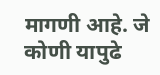मागणी आहे. जे कोणी यापुढे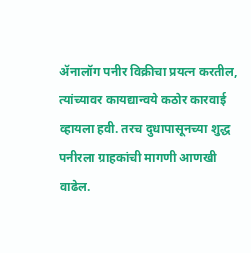ॲनालॉग पनीर विक्रीचा प्रयत्न करतील, त्यांच्यावर कायद्यान्वये कठोर कारवाई व्हायला हवी. तरच दुधापासूनच्या शुद्ध पनीरला ग्राहकांची मागणी आणखी वाढेल.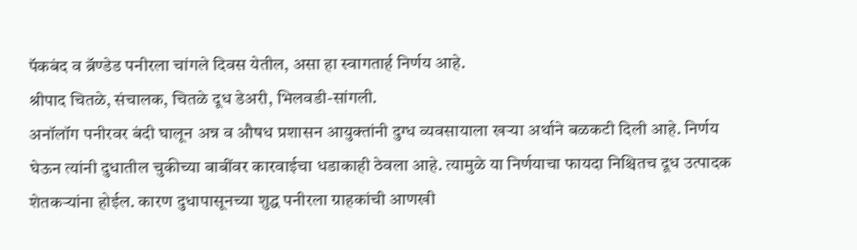पॅकबंद व ब्रॅण्डेड पनीरला चांगले दिवस येतील, असा हा स्वागतार्ह निर्णय आहे.
श्रीपाद चितळे, संचालक, चितळे दूध डेअरी, भिलवडी-सांगली.
अनॉलॉग पनीरवर बंदी घालून अन्न व औषध प्रशासन आयुक्तांनी दुग्ध व्यवसायाला खऱ्या अर्थाने बळकटी दिली आहे. निर्णय घेऊन त्यांनी दुधातील चुकीच्या बाबींवर कारवाईचा धडाकाही ठेवला आहे. त्यामुळे या निर्णयाचा फायदा निश्चितच दूध उत्पादक शेतकऱ्यांना होईल. कारण दुधापासूनच्या शुद्ध पनीरला ग्राहकांची आणखी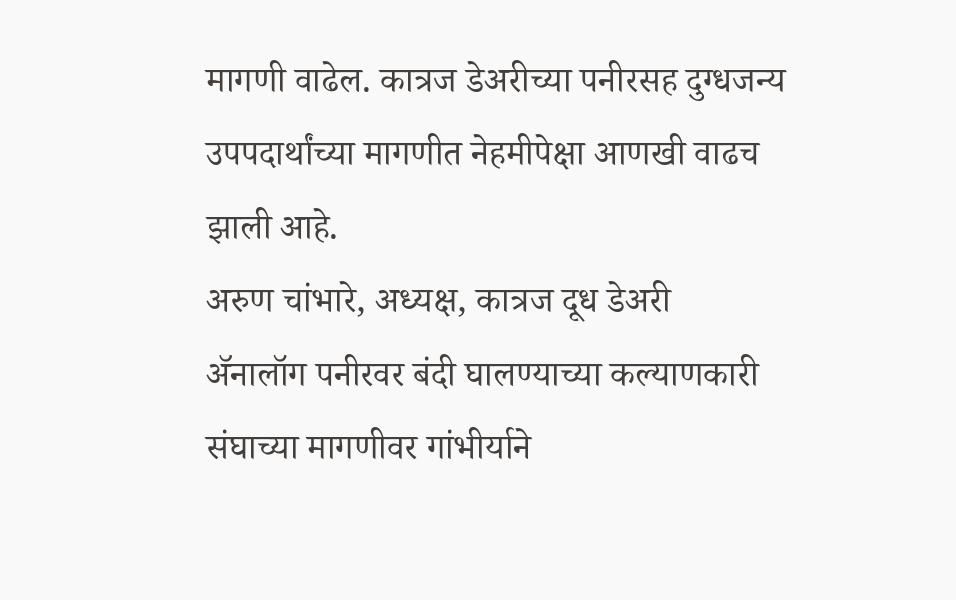मागणी वाढेल. कात्रज डेअरीच्या पनीरसह दुग्धजन्य उपपदार्थांच्या मागणीत नेहमीपेक्षा आणखी वाढच झाली आहे.
अरुण चांभारे, अध्यक्ष, कात्रज दूध डेअरी
ॲनालॉग पनीरवर बंदी घालण्याच्या कल्याणकारी संघाच्या मागणीवर गांभीर्याने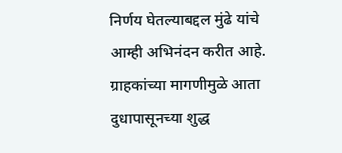निर्णय घेतल्याबद्दल मुंढे यांचे आम्ही अभिनंदन करीत आहे. ग्राहकांच्या मागणीमुळे आता दुधापासूनच्या शुद्ध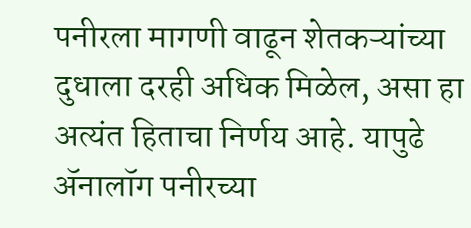पनीरला मागणी वाढून शेतकऱ्यांच्या दुधाला दरही अधिक मिळेल, असा हा अत्यंत हिताचा निर्णय आहे. यापुढे ॲनालॉग पनीरच्या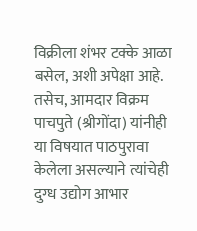विक्रीला शंभर टक्के आळा बसेल, अशी अपेक्षा आहे. तसेच, आमदार विक्रम पाचपुते (श्रीगोंदा) यांनीही या विषयात पाठपुरावा केलेला असल्याने त्यांचेही दुग्ध उद्योग आभार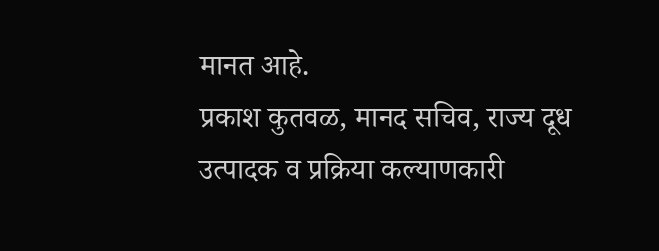मानत आहे.
प्रकाश कुतवळ, मानद सचिव, राज्य दूध उत्पादक व प्रक्रिया कल्याणकारी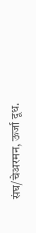संघ/चेअरमन, ऊर्जा दूध.